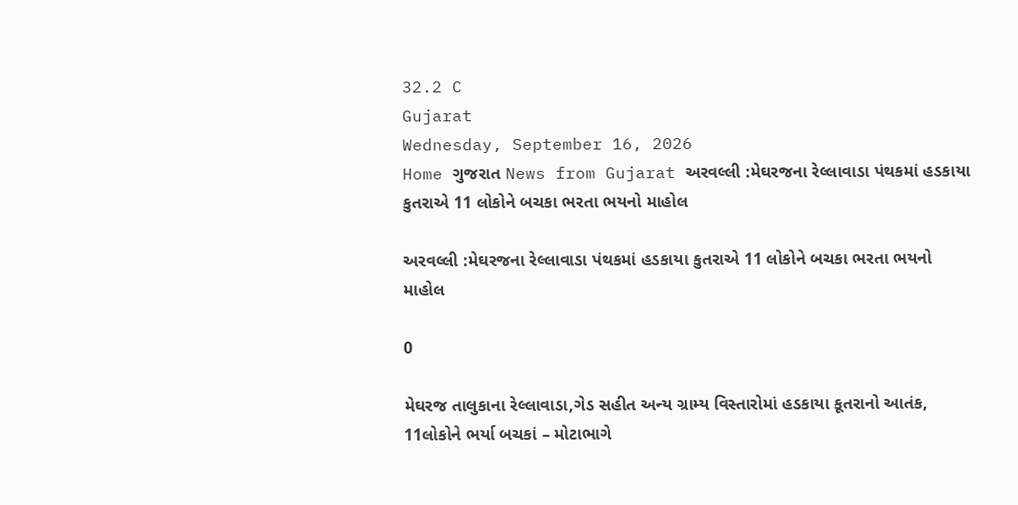32.2 C
Gujarat
Wednesday, September 16, 2026
Home ગુજરાત News from Gujarat અરવલ્લી :મેઘરજના રેલ્લાવાડા પંથકમાં હડકાયા કુતરાએ 11 લોકોને બચકા ભરતા ભયનો માહોલ

અરવલ્લી :મેઘરજના રેલ્લાવાડા પંથકમાં હડકાયા કુતરાએ 11 લોકોને બચકા ભરતા ભયનો માહોલ

0

મેઘરજ તાલુકાના રેલ્લાવાડા,ગેડ સહીત અન્ય ગ્રામ્ય વિસ્તારોમાં હડકાયા કૂતરાનો આતંક, 11લોકોને ભર્યા બચકાં – મોટાભાગે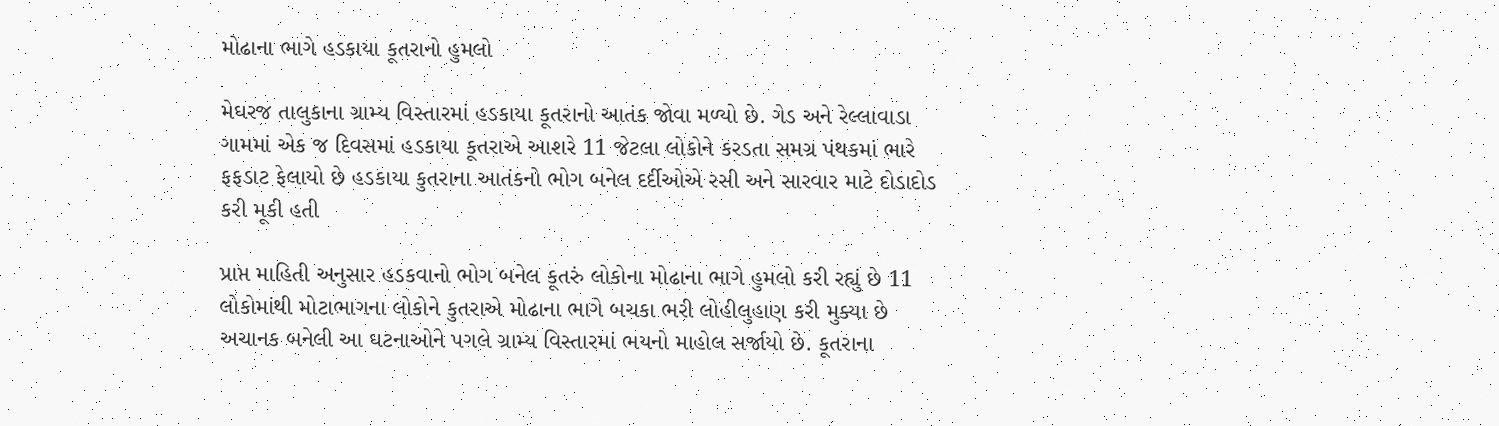મોઢાના ભાગે હડકાયા કૂતરાનો હુમલો

મેઘરજ તાલુકાના ગ્રામ્ય વિસ્તારમાં હડકાયા કૂતરાનો આતંક જોવા મળ્યો છે. ગેડ અને રેલ્લાવાડા ગામમાં એક જ દિવસમાં હડકાયા કૂતરાએ આશરે 11 જેટલા લોકોને કરડતા સમગ્ર પંથકમાં ભારે ફફડાટ ફેલાયો છે હડકાયા કુતરાના આતંકનો ભોગ બનેલ દર્દીઓએ રસી અને સારવાર માટે દોડાદોડ કરી મૂકી હતી

પ્રાપ્ત માહિતી અનુસાર હડકવાનો ભોગ બનેલ કૂતરું લોકોના મોઢાના ભાગે હુમલો કરી રહ્યું છે 11 લોકોમાંથી મોટાભાગના લોકોને કુતરાએ મોઢાના ભાગે બચકા ભરી લોહીલુહાણ કરી મુક્યા છે અચાનક બનેલી આ ઘટનાઓને પગલે ગ્રામ્ય વિસ્તારમાં ભયનો માહોલ સર્જાયો છે. કૂતરાના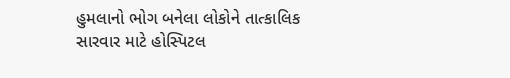હુમલાનો ભોગ બનેલા લોકોને તાત્કાલિક સારવાર માટે હોસ્પિટલ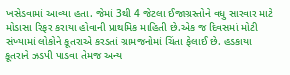ખસેડવામાં આવ્યા હતા. જેમાં 3થી 4 જેટલા ઈજાગ્રસ્તોને વધુ સારવાર માટે મોડાસા રિફર કરાયા હોવાની પ્રાથમિક માહિતી છે.એક જ દિવસમાં મોટી સંખ્યામાં લોકોને કૂતરાએ કરડતાં ગ્રામજનોમાં ચિંતા ફેલાઈ છે. હડકાયા કૂતરાને ઝડપી પાડવા તેમજ અન્ય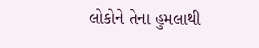લોકોને તેના હુમલાથી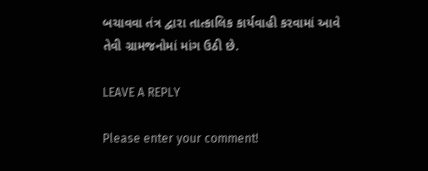બચાવવા તંત્ર દ્વારા તાત્કાલિક કાર્યવાહી કરવામાં આવે તેવી ગ્રામજનોમાં માંગ ઉઠી છે.

LEAVE A REPLY

Please enter your comment!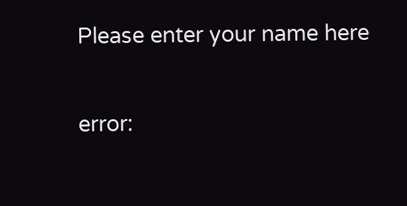Please enter your name here

error: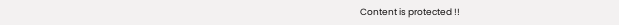Content is protected !!